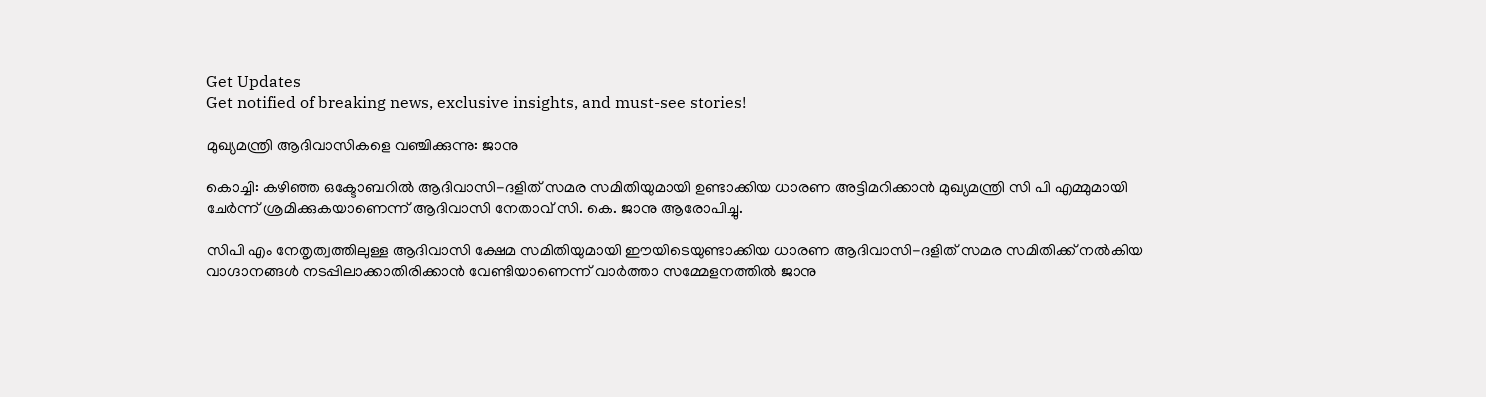Get Updates
Get notified of breaking news, exclusive insights, and must-see stories!

മുഖ്യമന്ത്രി ആദിവാസികളെ വഞ്ചിക്കുന്നു: ജാനു

കൊച്ചി: കഴിഞ്ഞ ഒക്ടോബറില്‍ ആദിവാസി-ദളിത് സമര സമിതിയുമായി ഉണ്ടാക്കിയ ധാരണ അട്ടിമറിക്കാന്‍ മുഖ്യമന്ത്രി സി പി എമ്മുമായി ചേര്‍ന്ന് ശ്രമിക്കുകയാണെന്ന് ആദിവാസി നേതാവ് സി. കെ. ജാനു ആരോപിച്ചു.

സിപി എം നേതൃത്വത്തിലുള്ള ആദിവാസി ക്ഷേമ സമിതിയുമായി ഈയിടെയുണ്ടാക്കിയ ധാരണ ആദിവാസി-ദളിത് സമര സമിതിക്ക് നല്‍കിയ വാഗ്ദാനങ്ങള്‍ നടപ്പിലാക്കാതിരിക്കാന്‍ വേണ്ടിയാണെന്ന് വാര്‍ത്താ സമ്മേളനത്തില്‍ ജാനു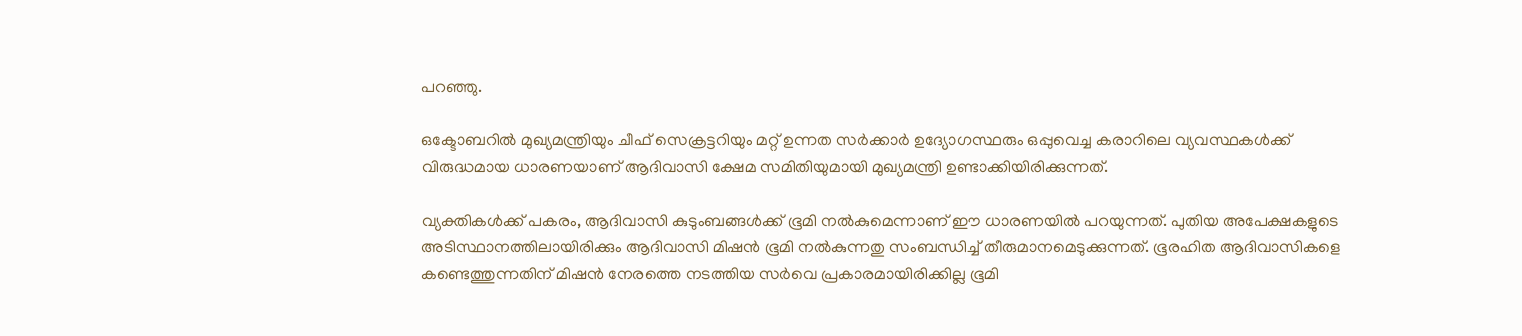പറഞ്ഞു.

ഒക്ടോബറില്‍ മുഖ്യമന്ത്രിയും ചീഫ് സെക്രട്ടറിയും മറ്റ് ഉന്നത സര്‍ക്കാര്‍ ഉദ്യോഗസ്ഥരും ഒപ്പുവെച്ച കരാറിലെ വ്യവസ്ഥകള്‍ക്ക് വിരുദ്ധമായ ധാരണയാണ് ആദിവാസി ക്ഷേമ സമിതിയുമായി മുഖ്യമന്ത്രി ഉണ്ടാക്കിയിരിക്കുന്നത്.

വ്യക്തികള്‍ക്ക് പകരം, ആദിവാസി കുടുംബങ്ങള്‍ക്ക് ഭൂമി നല്‍കുമെന്നാണ് ഈ ധാരണയില്‍ പറയുന്നത്. പുതിയ അപേക്ഷകളുടെ അടിസ്ഥാനത്തിലായിരിക്കും ആദിവാസി മിഷന്‍ ഭൂമി നല്‍കുന്നതു സംബന്ധിച്ച് തീരുമാനമെടുക്കുന്നത്. ഭൂരഹിത ആദിവാസികളെ കണ്ടെത്തുന്നതിന് മിഷന്‍ നേരത്തെ നടത്തിയ സര്‍വെ പ്രകാരമായിരിക്കില്ല ഭൂമി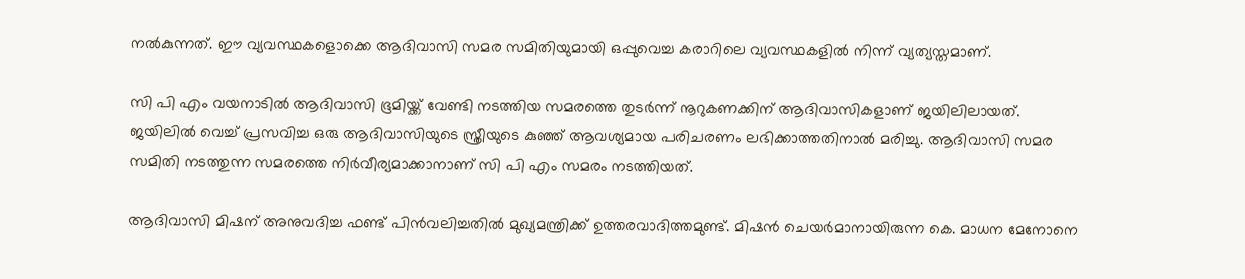നല്‍കുന്നത്. ഈ വ്യവസ്ഥകളൊക്കെ ആദിവാസി സമര സമിതിയുമായി ഒപ്പുവെച്ച കരാറിലെ വ്യവസ്ഥകളില്‍ നിന്ന് വ്യത്യസ്തമാണ്.

സി പി എം വയനാടില്‍ ആദിവാസി ഭൂമിയ്ക്ക് വേണ്ടി നടത്തിയ സമരത്തെ തുടര്‍ന്ന് നൂറുകണക്കിന് ആദിവാസികളാണ് ജയിലിലായത്. ജയിലില്‍ വെച്ച് പ്രസവിച്ച ഒരു ആദിവാസിയുടെ സ്ത്രീയുടെ കുഞ്ഞ് ആവശ്യമായ പരിചരണം ലഭിക്കാത്തതിനാല്‍ മരിച്ചു. ആദിവാസി സമര സമിതി നടത്തുന്ന സമരത്തെ നിര്‍വീര്യമാക്കാനാണ് സി പി എം സമരം നടത്തിയത്.

ആദിവാസി മിഷന് അനുവദിച്ച ഫണ്ട് പിന്‍വലിച്ചതില്‍ മുഖ്യമന്ത്രിക്ക് ഉത്തരവാദിത്തമുണ്ട്. മിഷന്‍ ചെയര്‍മാനായിരുന്ന കെ. മാധന മേനോനെ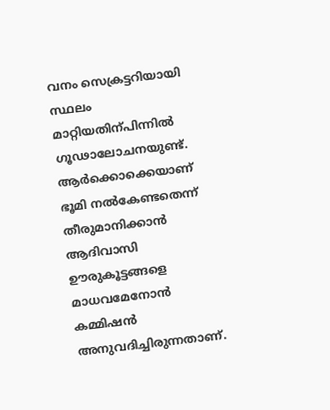വനം സെക്രട്ടറിയായി സ്ഥലം മാറ്റിയതിന്പിന്നില്‍ ഗൂഢാലോചനയുണ്ട്. ആര്‍ക്കൊക്കെയാണ് ഭൂമി നല്‍കേണ്ടതെന്ന് തീരുമാനിക്കാന്‍ ആദിവാസി ഊരുകൂട്ടങ്ങളെ മാധവമേനോന്‍ കമ്മിഷന്‍ അനുവദിച്ചിരുന്നതാണ്.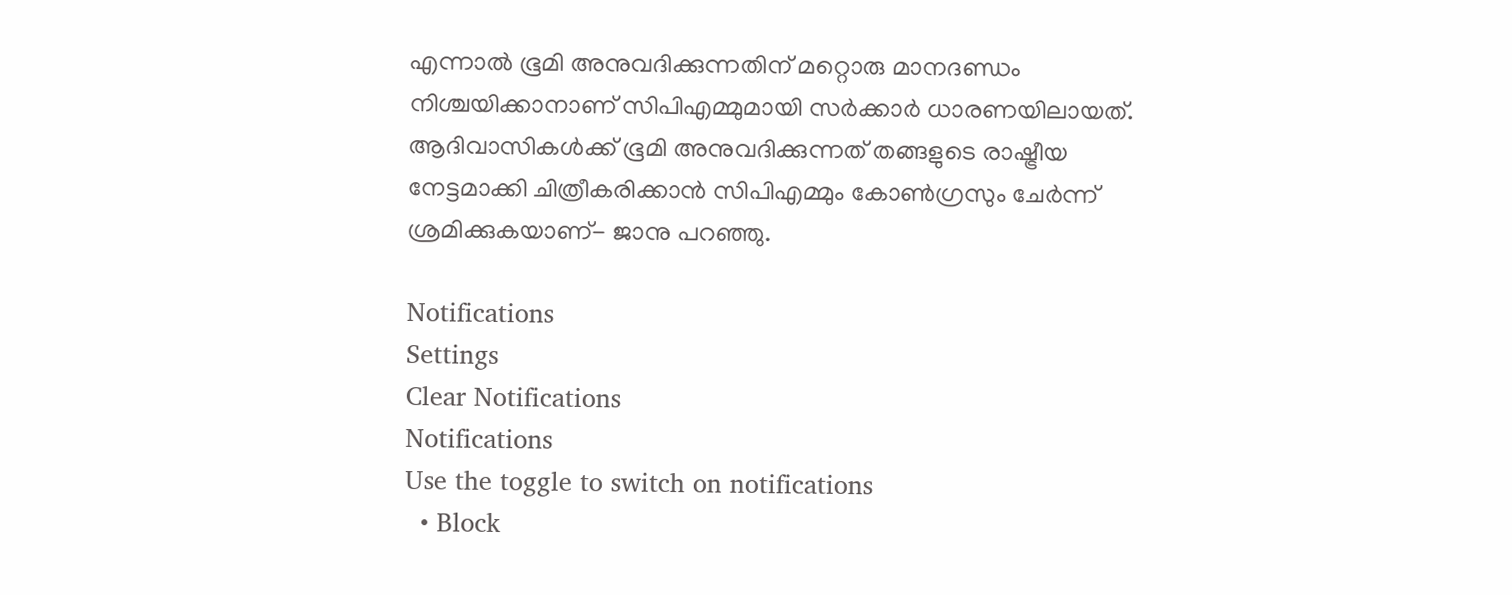എന്നാല്‍ ഭൂമി അനുവദിക്കുന്നതിന് മറ്റൊരു മാനദണ്ഡം നിശ്ചയിക്കാനാണ് സിപിഎമ്മുമായി സര്‍ക്കാര്‍ ധാരണയിലായത്. ആദിവാസികള്‍ക്ക് ഭൂമി അനുവദിക്കുന്നത് തങ്ങളുടെ രാഷ്ട്രീയ നേട്ടമാക്കി ചിത്രീകരിക്കാന്‍ സിപിഎമ്മും കോണ്‍ഗ്രസും ചേര്‍ന്ന് ശ്രമിക്കുകയാണ്- ജാനു പറഞ്ഞു.

Notifications
Settings
Clear Notifications
Notifications
Use the toggle to switch on notifications
  • Block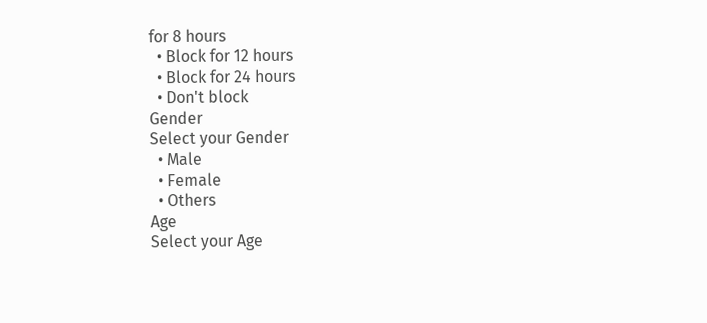for 8 hours
  • Block for 12 hours
  • Block for 24 hours
  • Don't block
Gender
Select your Gender
  • Male
  • Female
  • Others
Age
Select your Age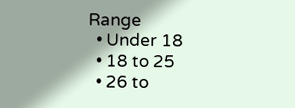Range
  • Under 18
  • 18 to 25
  • 26 to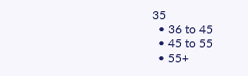35
  • 36 to 45
  • 45 to 55
  • 55+